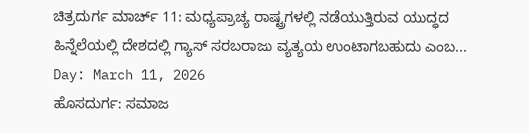ಚಿತ್ರದುರ್ಗ ಮಾರ್ಚ್ 11: ಮಧ್ಯಪ್ರಾಚ್ಯ ರಾಷ್ಟ್ರಗಳಲ್ಲಿ ನಡೆಯುತ್ತಿರುವ ಯುದ್ಧದ ಹಿನ್ನೆಲೆಯಲ್ಲಿ ದೇಶದಲ್ಲಿ ಗ್ಯಾಸ್ ಸರಬರಾಜು ವ್ಯತ್ಯಯ ಉಂಟಾಗಬಹುದು ಎಂಬ...
Day: March 11, 2026
ಹೊಸದುರ್ಗ: ಸಮಾಜ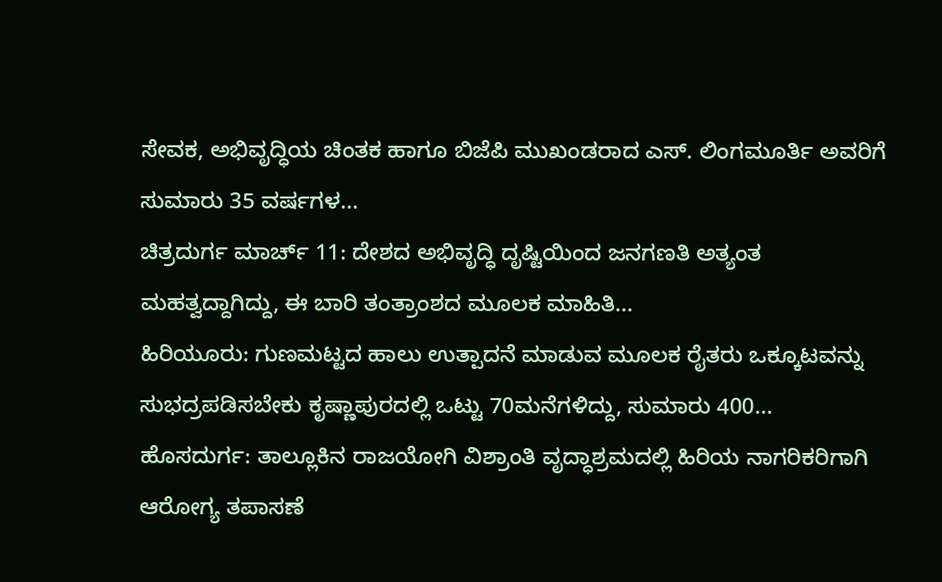ಸೇವಕ, ಅಭಿವೃದ್ಧಿಯ ಚಿಂತಕ ಹಾಗೂ ಬಿಜೆಪಿ ಮುಖಂಡರಾದ ಎಸ್. ಲಿಂಗಮೂರ್ತಿ ಅವರಿಗೆ ಸುಮಾರು 35 ವರ್ಷಗಳ...
ಚಿತ್ರದುರ್ಗ ಮಾರ್ಚ್ 11: ದೇಶದ ಅಭಿವೃದ್ಧಿ ದೃಷ್ಟಿಯಿಂದ ಜನಗಣತಿ ಅತ್ಯಂತ ಮಹತ್ವದ್ದಾಗಿದ್ದು, ಈ ಬಾರಿ ತಂತ್ರಾಂಶದ ಮೂಲಕ ಮಾಹಿತಿ...
ಹಿರಿಯೂರು: ಗುಣಮಟ್ಟದ ಹಾಲು ಉತ್ಪಾದನೆ ಮಾಡುವ ಮೂಲಕ ರೈತರು ಒಕ್ಕೂಟವನ್ನು ಸುಭದ್ರಪಡಿಸಬೇಕು ಕೃಷ್ಣಾಪುರದಲ್ಲಿ ಒಟ್ಟು 70ಮನೆಗಳಿದ್ದು, ಸುಮಾರು 400...
ಹೊಸದುರ್ಗ: ತಾಲ್ಲೂಕಿನ ರಾಜಯೋಗಿ ವಿಶ್ರಾಂತಿ ವೃದ್ಧಾಶ್ರಮದಲ್ಲಿ ಹಿರಿಯ ನಾಗರಿಕರಿಗಾಗಿ ಆರೋಗ್ಯ ತಪಾಸಣೆ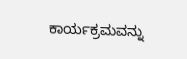ಕಾರ್ಯಕ್ರಮವನ್ನು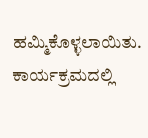ಹಮ್ಮಿಕೊಳ್ಳಲಾಯಿತು. ಕಾರ್ಯಕ್ರಮದಲ್ಲಿ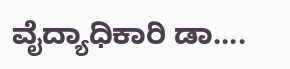ವೈದ್ಯಾಧಿಕಾರಿ ಡಾ....